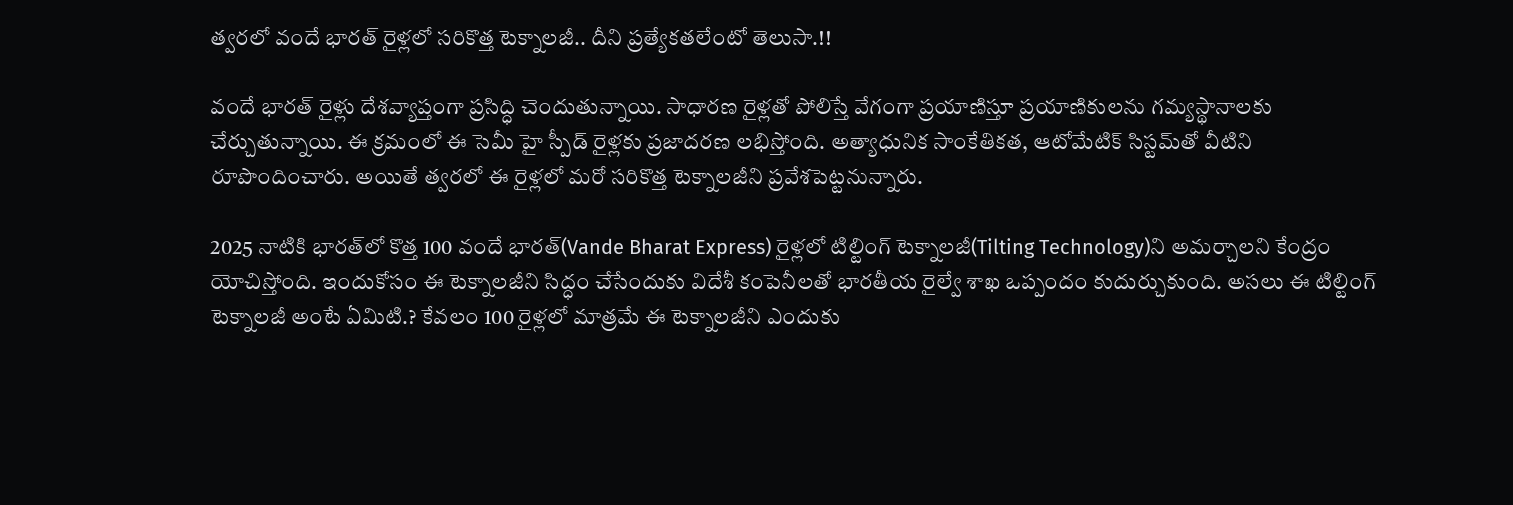త్వరలో వందే భారత్‌ రైళ్లలో సరికొత్త టెక్నాలజీ.. దీని ప్రత్యేకతలేంటో తెలుసా.!!

వందే భారత్‌ రైళ్లు దేశవ్యాప్తంగా ప్రసిద్ధి చెందుతున్నాయి. సాధారణ రైళ్లతో పోలిస్తే వేగంగా ప్రయాణిస్తూ ప్రయాణికులను గమ్యస్థానాలకు చేర్చుతున్నాయి. ఈ క్రమంలో ఈ సెమీ హై స్పీడ్‌ రైళ్లకు ప్రజాదరణ లభిస్తోంది. అత్యాధునిక సాంకేతికత, ఆటోమేటిక్‌ సిస్టమ్‌తో వీటిని రూపొందించారు. అయితే త్వరలో ఈ రైళ్లలో మరో సరికొత్త టెక్నాలజీని ప్రవేశపెట్టనున్నారు.

2025 నాటికి భారత్‌లో కొత్త 100 వందే భారత్(Vande Bharat Express) రైళ్లలో టిల్టింగ్ టెక్నాలజీ(Tilting Technology)ని అమర్చాలని కేంద్రం యోచిస్తోంది. ఇందుకోసం ఈ టెక్నాలజీని సిద్ధం చేసేందుకు విదేశీ కంపెనీలతో భారతీయ రైల్వే శాఖ ఒప్పందం కుదుర్చుకుంది. అసలు ఈ టిల్టింగ్ టెక్నాలజీ అంటే ఏమిటి.? కేవలం 100 రైళ్లలో మాత్రమే ఈ టెక్నాలజీని ఎందుకు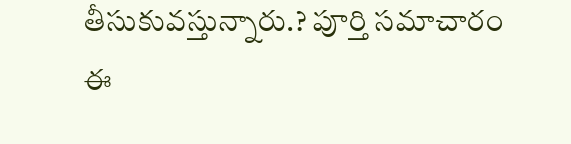తీసుకువస్తున్నారు.? పూర్తి సమాచారం ఈ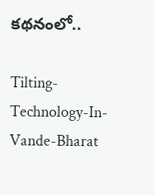కథనంలో..

Tilting-Technology-In-Vande-Bharat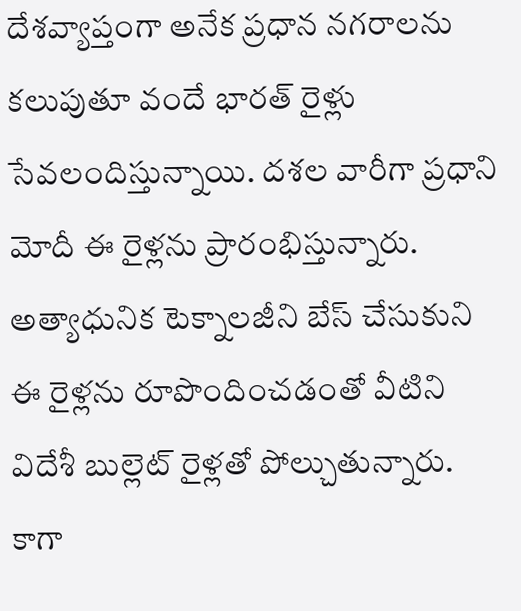దేశవ్యాప్తంగా అనేక ప్రధాన నగరాలను కలుపుతూ వందే భారత్ రైళ్లు సేవలందిస్తున్నాయి. దశల వారీగా ప్రధాని మోదీ ఈ రైళ్లను ప్రారంభిస్తున్నారు. అత్యాధునిక టెక్నాలజీని బేస్‌ చేసుకుని ఈ రైళ్లను రూపొందించడంతో వీటిని విదేశీ బుల్లెట్‌ రైళ్లతో పోల్చుతున్నారు. కాగా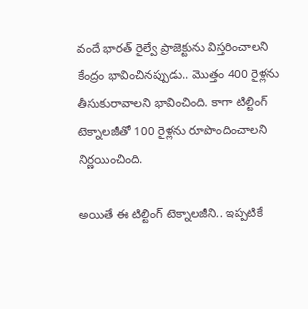వందే భారత్‌ రైల్వే ప్రాజెక్టును విస్తరించాలని కేంద్రం భావించినప్పుడు.. మొత్తం 400 రైళ్లను తీసుకురావాలని భావించింది. కాగా టిల్టింగ్‌ టెక్నాలజీతో 100 రైళ్లను రూపొందించాలని నిర్ణయించింది.

అయితే ఈ టిల్టింగ్‌ టెక్నాలజీని.. ఇప్పటికే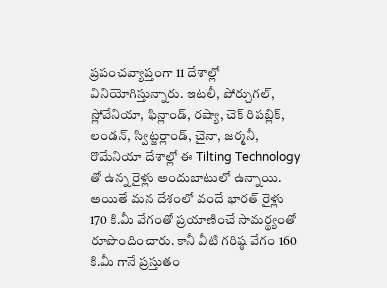ప్రపంచవ్యాప్తంగా 11 దేశాల్లో వినియోగిస్తున్నారు. ఇటలీ, పోర్చుగల్, స్లోవేనియా, ఫిన్లాండ్, రష్యా, చెక్ రిపబ్లిక్, లండన్, స్విట్జర్లాండ్, చైనా, జర్మనీ, రొమేనియా దేశాల్లో ఈ Tilting Technology తో ఉన్న రైళ్లు అందుబాటులో ఉన్నాయి. అయితే మన దేశంలో వందే భారత్‌ రైళ్లు 170 కి.మీ వేగంతో ప్రయాణించే సామర్థ్యంతో రూపొందించారు. కానీ వీటి గరిష్ఠ వేగం 160 కి.మీ గానే ప్రస్తుతం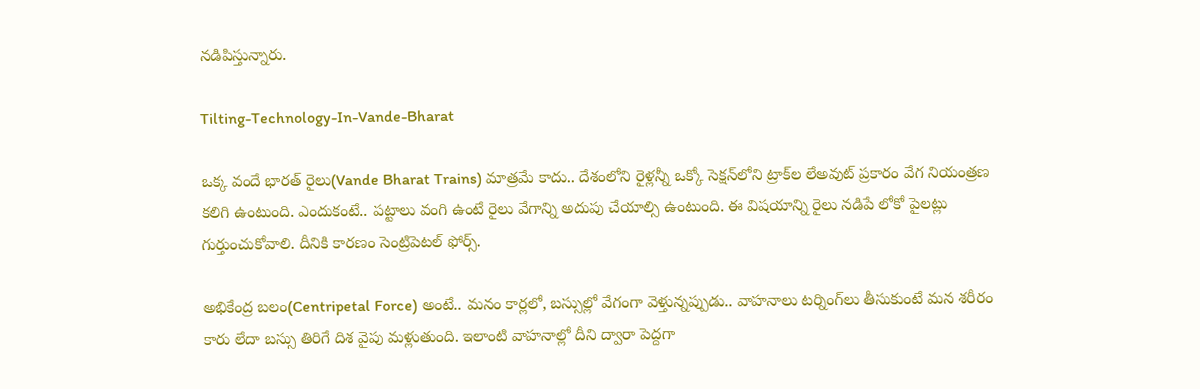నడిపిస్తున్నారు.

Tilting-Technology-In-Vande-Bharat

ఒక్క వందే భారత్‌ రైలు(Vande Bharat Trains) మాత్రమే కాదు.. దేశంలోని రైళ్లన్నీ ఒక్కో సెక్షన్‌లోని ట్రాక్‌ల లేఅవుట్ ప్రకారం వేగ నియంత్రణ కలిగి ఉంటుంది. ఎందుకంటే.. పట్టాలు వంగి ఉంటే రైలు వేగాన్ని అదుపు చేయాల్సి ఉంటుంది. ఈ విషయాన్ని రైలు నడిపే లోకో పైలట్లు గుర్తుంచుకోవాలి. దీనికి కారణం సెంట్రిపెటల్ ఫోర్స్.

అభికేంద్ర బలం(Centripetal Force) అంటే.. మనం కార్లలో, బస్సుల్లో వేగంగా వెళ్తున్నప్పుడు.. వాహనాలు టర్నింగ్‌లు తీసుకుంటే మన శరీరం కారు లేదా బస్సు తిరిగే దిశ వైపు మళ్లుతుంది. ఇలాంటి వాహనాల్లో దీని ద్వారా పెద్దగా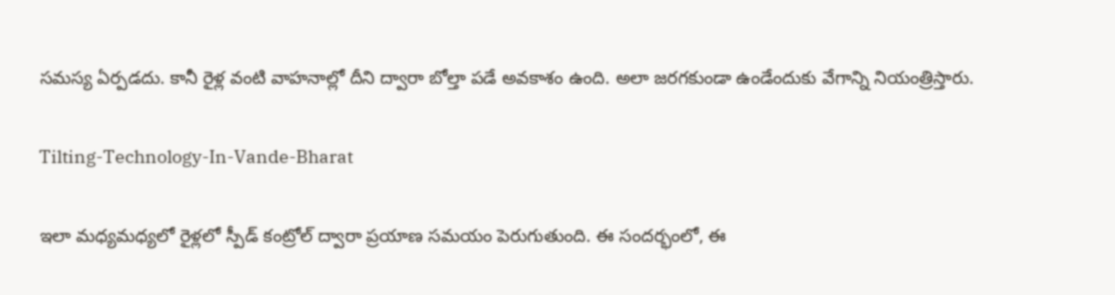సమస్య ఏర్పడదు. కానీ రైళ్ల వంటి వాహనాల్లో దీని ద్వారా బోల్తా పడే అవకాశం ఉంది. అలా జరగకుండా ఉండేందుకు వేగాన్ని నియంత్రిస్తారు.

Tilting-Technology-In-Vande-Bharat

ఇలా మధ్యమధ్యలో రైళ్లలో స్పీడ్‌ కంట్రోల్‌ ద్వారా ప్రయాణ సమయం పెరుగుతుంది. ఈ సందర్భంలో, ఈ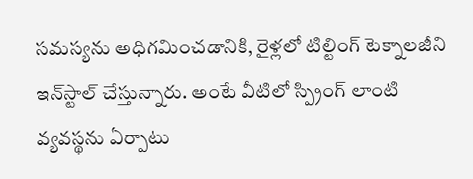సమస్యను అధిగమించడానికి, రైళ్లలో టిల్టింగ్‌ టెక్నాలజీని ఇన్‌స్టాల్‌ చేస్తున్నారు. అంటే వీటిలో స్ప్రింగ్ లాంటి వ్యవస్థను ఏర్పాటు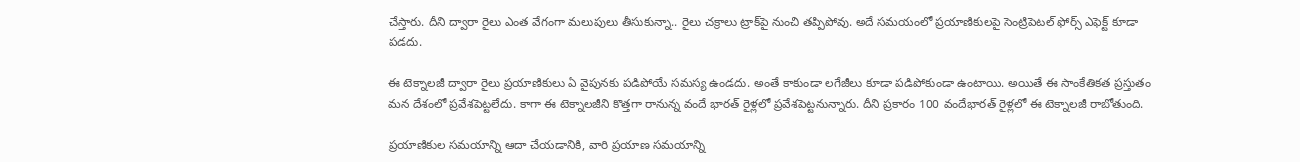చేస్తారు. దీని ద్వారా రైలు ఎంత వేగంగా మలుపులు తీసుకున్నా.. రైలు చక్రాలు ట్రాక్‌పై నుంచి తప్పిపోవు. అదే సమయంలో ప్రయాణికులపై సెంట్రిపెటల్‌ ఫోర్స్‌ ఎఫెక్ట్‌ కూడా పడదు.

ఈ టెక్నాలజీ ద్వారా రైలు ప్రయాణికులు ఏ వైపునకు పడిపోయే సమస్య ఉండదు. అంతే కాకుండా లగేజీలు కూడా పడిపోకుండా ఉంటాయి. అయితే ఈ సాంకేతికత ప్రస్తుతం మన దేశంలో ప్రవేశపెట్టలేదు. కాగా ఈ టెక్నాలజీని కొత్తగా రానున్న వందే భారత్ రైళ్లలో ప్రవేశపెట్టనున్నారు. దీని ప్రకారం 100 వందేభారత్ రైళ్లలో ఈ టెక్నాలజీ రాబోతుంది.

ప్రయాణికుల సమయాన్ని ఆదా చేయడానికి, వారి ప్రయాణ సమయాన్ని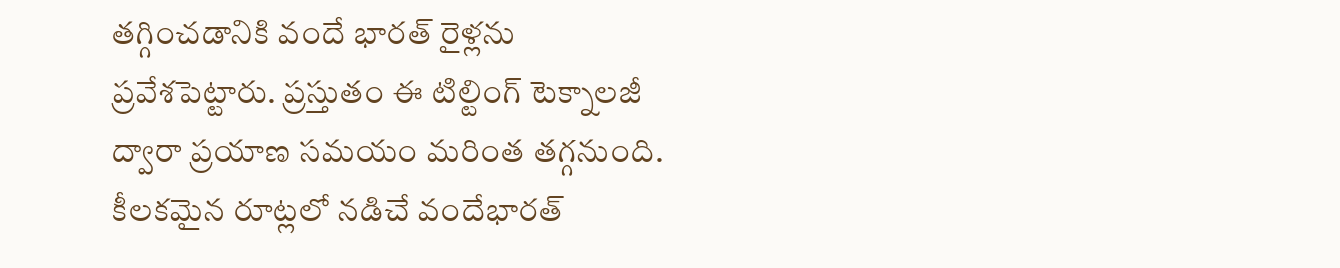తగ్గించడానికి వందే భారత్ రైళ్లను ప్రవేశపెట్టారు. ప్రస్తుతం ఈ టిల్టింగ్‌ టెక్నాలజీ ద్వారా ప్రయాణ సమయం మరింత తగ్గనుంది. కీలకమైన రూట్లలో నడిచే వందేభారత్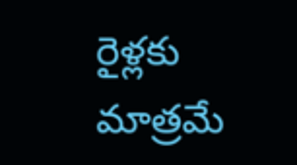రైళ్లకు మాత్రమే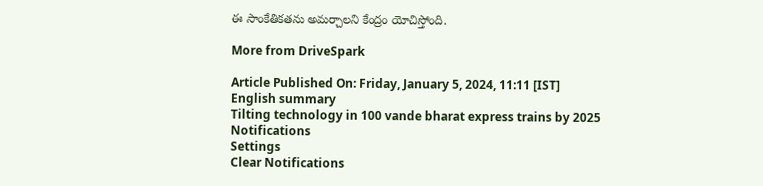ఈ సాంకేతికతను అమర్చాలని కేంద్రం యోచిస్తోంది.

More from DriveSpark

Article Published On: Friday, January 5, 2024, 11:11 [IST]
English summary
Tilting technology in 100 vande bharat express trains by 2025
Notifications
Settings
Clear Notifications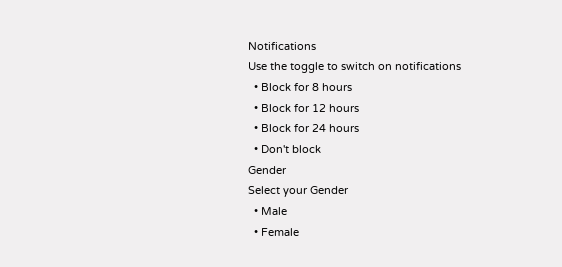Notifications
Use the toggle to switch on notifications
  • Block for 8 hours
  • Block for 12 hours
  • Block for 24 hours
  • Don't block
Gender
Select your Gender
  • Male
  • Female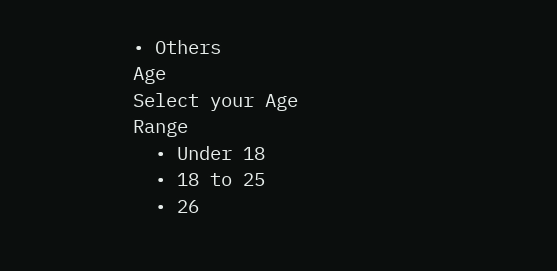• Others
Age
Select your Age Range
  • Under 18
  • 18 to 25
  • 26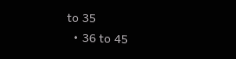to 35
  • 36 to 45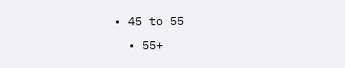• 45 to 55
  • 55+